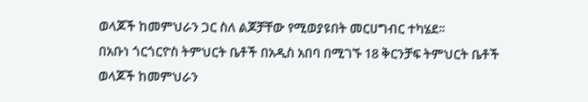ወላጆች ከመምህራን ጋር ስለ ልጆቻቸው የሚወያዩበት መርሀግብር ተካሄደ፡፡
በአቡነ ጎርጎርዮስ ትምህርት ቤቶች በአዲስ አበባ በሚገኙ 18 ቅርንቻፍ ትምህርት ቤቶች ወላጆች ከመምህራን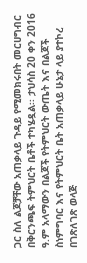ጋር ስለ ልጆቻቸው አጠቃላይ ጉዳይ የሚመክሩበት መርሀግብር በቅርንጫፍ ትምህርት ቤቶች ተካሄዷል፡፡ ታህሳስ 20 ቀን 2016 ዓ.ም አላማውን በልጆች የትምህርት ውጤት እና በልጆች ስነምግባር እና የትምህርት ቤት አጠቃላይ ሁኔታ ላይ ያተኮረ በገጽለገጽ ወላጅ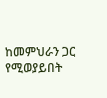ከመምህራን ጋር የሚወያይበት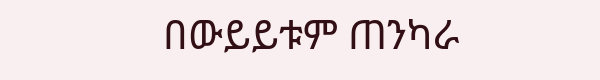በውይይቱም ጠንካራ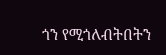ጎን የሚጎለብትበትን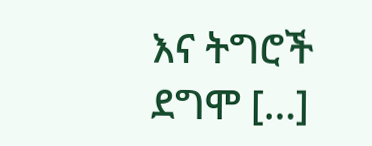እና ትግሮች ደግሞ […]